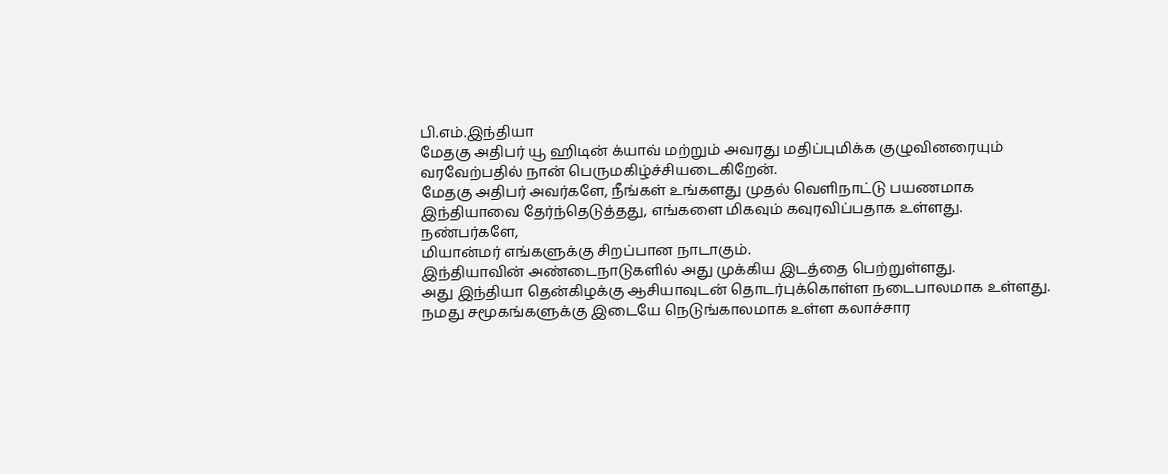பி.எம்.இந்தியா
மேதகு அதிபர் யூ ஹிடின் க்யாவ் மற்றும் அவரது மதிப்புமிக்க குழுவினரையும் வரவேற்பதில் நான் பெருமகிழ்ச்சியடைகிறேன்.
மேதகு அதிபர் அவர்களே, நீங்கள் உங்களது முதல் வெளிநாட்டு பயணமாக இந்தியாவை தேர்ந்தெடுத்தது, எங்களை மிகவும் கவுரவிப்பதாக உள்ளது.
நண்பர்களே,
மியான்மர் எங்களுக்கு சிறப்பான நாடாகும்.
இந்தியாவின் அண்டைநாடுகளில் அது முக்கிய இடத்தை பெற்றுள்ளது.
அது இந்தியா தென்கிழக்கு ஆசியாவுடன் தொடர்புக்கொள்ள நடைபாலமாக உள்ளது.
நமது சமூகங்களுக்கு இடையே நெடுங்காலமாக உள்ள கலாச்சார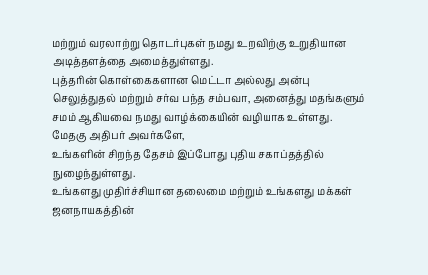மற்றும் வரலாற்று தொடர்புகள் நமது உறவிற்கு உறுதியான அடித்தளத்தை அமைத்துள்ளது.
புத்தரின் கொள்கைகளான மெட்டா அல்லது அன்பு செலுத்துதல் மற்றும் சர்வ பந்த சம்பவா, அனைத்து மதங்களும் சமம் ஆகியவை நமது வாழ்க்கையின் வழியாக உள்ளது.
மேதகு அதிபர் அவர்களே,
உங்களின் சிறந்த தேசம் இப்போது புதிய சகாப்தத்தில் நுழைந்துள்ளது.
உங்களது முதிர்ச்சியான தலைமை மற்றும் உங்களது மக்கள் ஜனநாயகத்தின்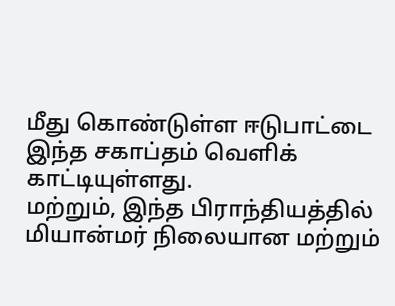மீது கொண்டுள்ள ஈடுபாட்டை இந்த சகாப்தம் வெளிக் காட்டியுள்ளது.
மற்றும், இந்த பிராந்தியத்தில் மியான்மர் நிலையான மற்றும்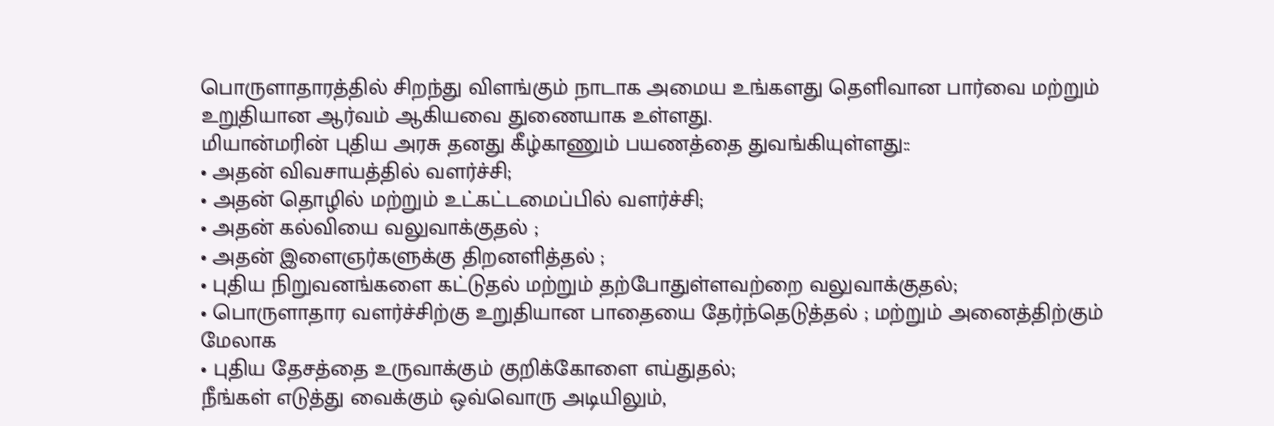பொருளாதாரத்தில் சிறந்து விளங்கும் நாடாக அமைய உங்களது தெளிவான பார்வை மற்றும் உறுதியான ஆர்வம் ஆகியவை துணையாக உள்ளது.
மியான்மரின் புதிய அரசு தனது கீழ்காணும் பயணத்தை துவங்கியுள்ளது::
• அதன் விவசாயத்தில் வளர்ச்சி;
• அதன் தொழில் மற்றும் உட்கட்டமைப்பில் வளர்ச்சி;
• அதன் கல்வியை வலுவாக்குதல் ;
• அதன் இளைஞர்களுக்கு திறனளித்தல் ;
• புதிய நிறுவனங்களை கட்டுதல் மற்றும் தற்போதுள்ளவற்றை வலுவாக்குதல்;
• பொருளாதார வளர்ச்சிற்கு உறுதியான பாதையை தேர்ந்தெடுத்தல் ; மற்றும் அனைத்திற்கும் மேலாக
• புதிய தேசத்தை உருவாக்கும் குறிக்கோளை எய்துதல்;
நீங்கள் எடுத்து வைக்கும் ஒவ்வொரு அடியிலும்,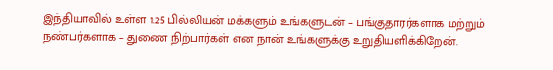இந்தியாவில் உள்ள 1.25 பில்லியன் மக்களும் உங்களுடன் – பங்குதாரர்களாக மற்றும் நண்பர்களாக – துணை நிற்பார்கள் என நான் உங்களுக்கு உறுதியளிக்கிறேன்.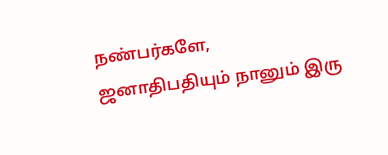நண்பர்களே,
ஜனாதிபதியும் நானும் இரு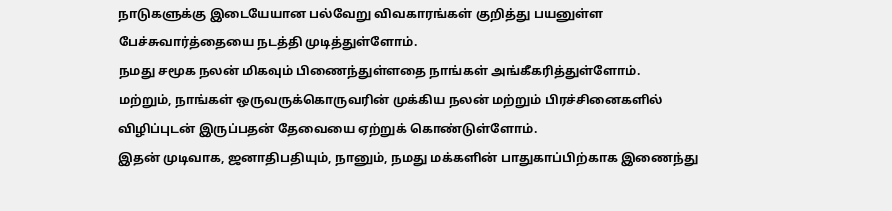நாடுகளுக்கு இடையேயான பல்வேறு விவகாரங்கள் குறித்து பயனுள்ள பேச்சுவார்த்தையை நடத்தி முடித்துள்ளோம்.
நமது சமூக நலன் மிகவும் பிணைந்துள்ளதை நாங்கள் அங்கீகரித்துள்ளோம்.
மற்றும், நாங்கள் ஒருவருக்கொருவரின் முக்கிய நலன் மற்றும் பிரச்சினைகளில் விழிப்புடன் இருப்பதன் தேவையை ஏற்றுக் கொண்டுள்ளோம்.
இதன் முடிவாக, ஜனாதிபதியும், நானும், நமது மக்களின் பாதுகாப்பிற்காக இணைந்து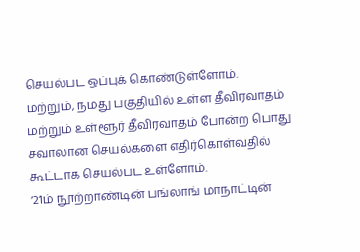செயல்பட ஒப்புக் கொண்டுள்ளோம்.
மற்றும், நமது பகுதியில் உள்ள தீவிரவாதம் மற்றும் உள்ளூர் தீவிரவாதம் போன்ற பொது சவாலான செயல்களை எதிர்கொள்வதில் கூட்டாக செயல்பட உள்ளோம்.
‘21ம் நூற்றாண்டின் பங்லாங் மாநாட்டின்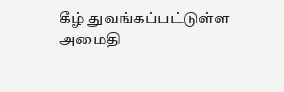கீழ் துவங்கப்பட்டுள்ள அமைதி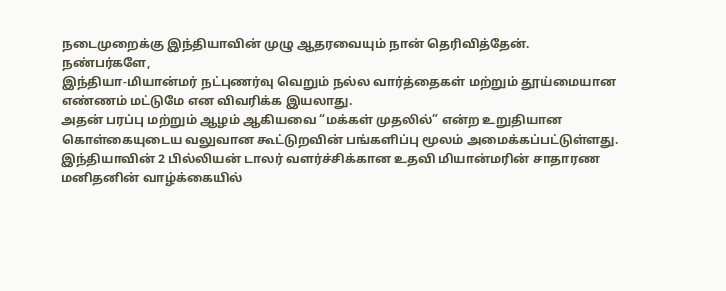நடைமுறைக்கு இந்தியாவின் முழு ஆதரவையும் நான் தெரிவித்தேன்.
நண்பர்களே,
இந்தியா-மியான்மர் நட்புணர்வு வெறும் நல்ல வார்த்தைகள் மற்றும் தூய்மையான எண்ணம் மட்டுமே என விவரிக்க இயலாது.
அதன் பரப்பு மற்றும் ஆழம் ஆகியவை “மக்கள் முதலில்” என்ற உறுதியான கொள்கையுடைய வலுவான கூட்டுறவின் பங்களிப்பு மூலம் அமைக்கப்பட்டுள்ளது.
இந்தியாவின் 2 பில்லியன் டாலர் வளர்ச்சிக்கான உதவி மியான்மரின் சாதாரண மனிதனின் வாழ்க்கையில்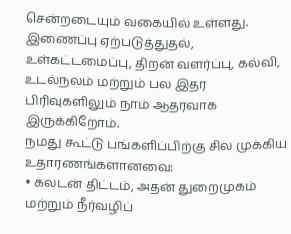சென்றடையும் வகையில் உள்ளது.
இணைப்பு ஏற்படுத்துதல், உள்கட்டமைப்பு, திறன் வளர்ப்பு, கல்வி, உடல்நலம் மற்றும் பல இதர பிரிவுகளிலும் நாம் ஆதரவாக இருக்கிறோம்.
நமது கூட்டு பங்களிப்பிற்கு சில முக்கிய உதாரணங்களானவை:
• கலடன் திட்டம், அதன் துறைமுகம் மற்றும் நீர்வழிப்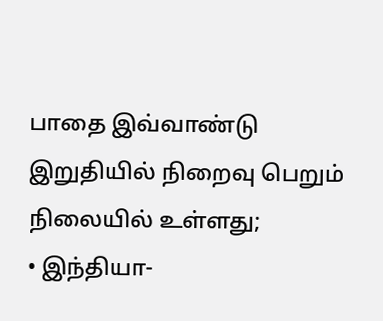பாதை இவ்வாண்டு இறுதியில் நிறைவு பெறும் நிலையில் உள்ளது;
• இந்தியா-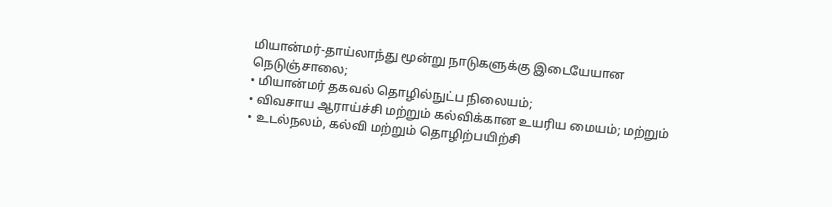மியான்மர்-தாய்லாந்து மூன்று நாடுகளுக்கு இடையேயான நெடுஞ்சாலை;
• மியான்மர் தகவல் தொழில்நுட்ப நிலையம்;
• விவசாய ஆராய்ச்சி மற்றும் கல்விக்கான உயரிய மையம்; மற்றும்
• உடல்நலம், கல்வி மற்றும் தொழிற்பயிற்சி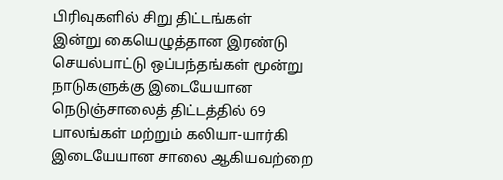பிரிவுகளில் சிறு திட்டங்கள்
இன்று கையெழுத்தான இரண்டு செயல்பாட்டு ஒப்பந்தங்கள் மூன்று நாடுகளுக்கு இடையேயான நெடுஞ்சாலைத் திட்டத்தில் 69 பாலங்கள் மற்றும் கலியா-யார்கி இடையேயான சாலை ஆகியவற்றை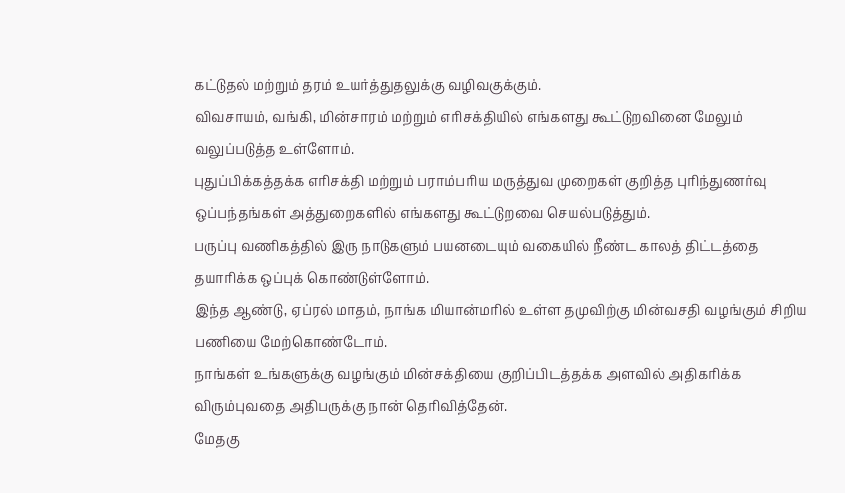கட்டுதல் மற்றும் தரம் உயர்த்துதலுக்கு வழிவகுக்கும்.
விவசாயம், வங்கி, மின்சாரம் மற்றும் எரிசக்தியில் எங்களது கூட்டுறவினை மேலும் வலுப்படுத்த உள்ளோம்.
புதுப்பிக்கத்தக்க எரிசக்தி மற்றும் பராம்பரிய மருத்துவ முறைகள் குறித்த புரிந்துணர்வு ஒப்பந்தங்கள் அத்துறைகளில் எங்களது கூட்டுறவை செயல்படுத்தும்.
பருப்பு வணிகத்தில் இரு நாடுகளும் பயனடையும் வகையில் நீண்ட காலத் திட்டத்தை தயாரிக்க ஒப்புக் கொண்டுள்ளோம்.
இந்த ஆண்டு, ஏப்ரல் மாதம், நாங்க மியான்மரில் உள்ள தமுவிற்கு மின்வசதி வழங்கும் சிறிய பணியை மேற்கொண்டோம்.
நாங்கள் உங்களுக்கு வழங்கும் மின்சக்தியை குறிப்பிடத்தக்க அளவில் அதிகரிக்க விரும்புவதை அதிபருக்கு நான் தெரிவித்தேன்.
மேதகு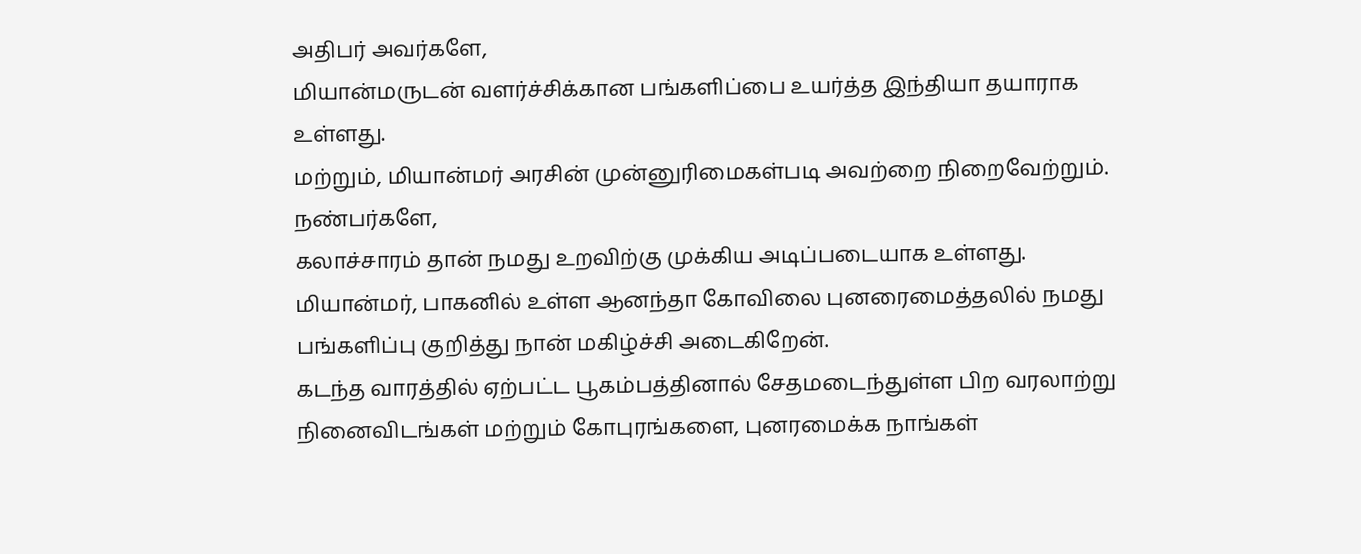அதிபர் அவர்களே,
மியான்மருடன் வளர்ச்சிக்கான பங்களிப்பை உயர்த்த இந்தியா தயாராக உள்ளது.
மற்றும், மியான்மர் அரசின் முன்னுரிமைகள்படி அவற்றை நிறைவேற்றும்.
நண்பர்களே,
கலாச்சாரம் தான் நமது உறவிற்கு முக்கிய அடிப்படையாக உள்ளது.
மியான்மர், பாகனில் உள்ள ஆனந்தா கோவிலை புனரைமைத்தலில் நமது பங்களிப்பு குறித்து நான் மகிழ்ச்சி அடைகிறேன்.
கடந்த வாரத்தில் ஏற்பட்ட பூகம்பத்தினால் சேதமடைந்துள்ள பிற வரலாற்று நினைவிடங்கள் மற்றும் கோபுரங்களை, புனரமைக்க நாங்கள்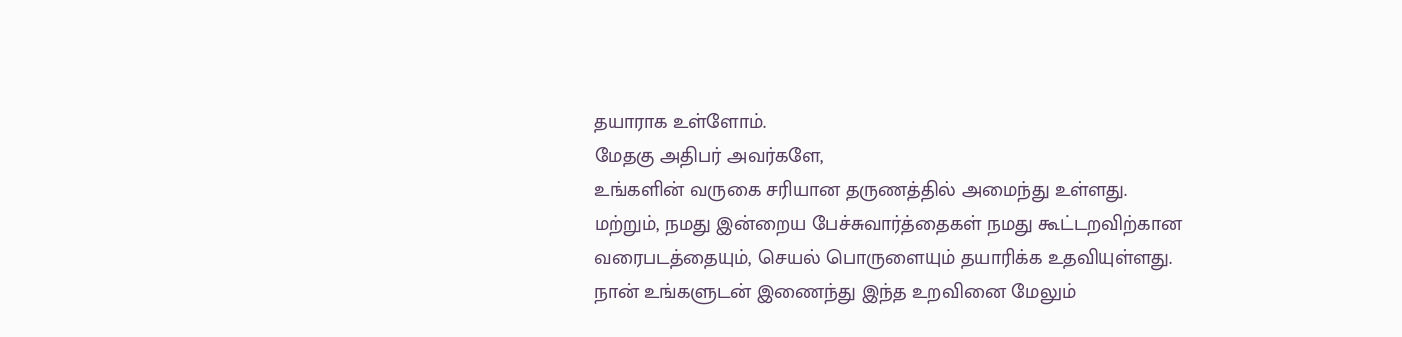தயாராக உள்ளோம்.
மேதகு அதிபர் அவர்களே,
உங்களின் வருகை சரியான தருணத்தில் அமைந்து உள்ளது.
மற்றும், நமது இன்றைய பேச்சுவார்த்தைகள் நமது கூட்டறவிற்கான வரைபடத்தையும், செயல் பொருளையும் தயாரிக்க உதவியுள்ளது.
நான் உங்களுடன் இணைந்து இந்த உறவினை மேலும்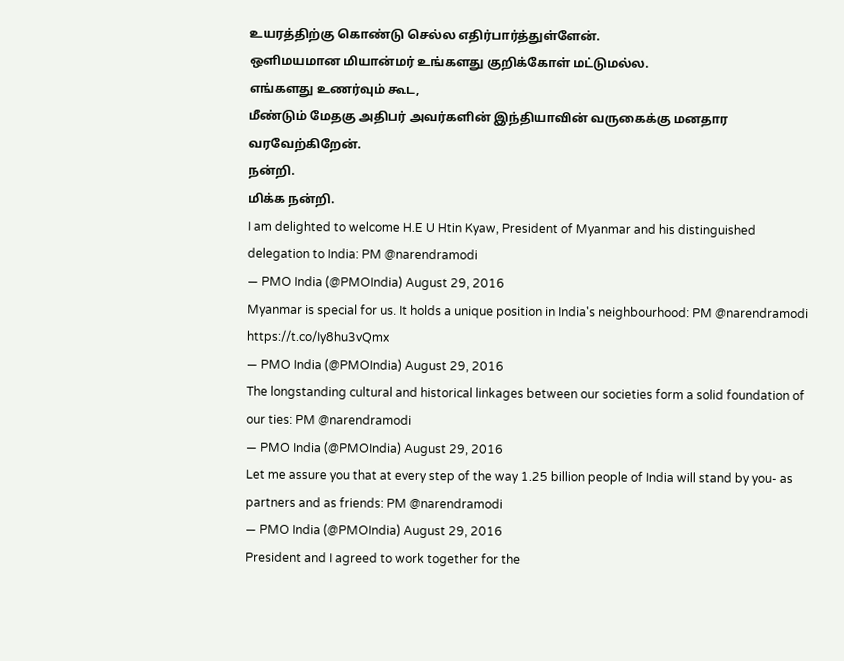உயரத்திற்கு கொண்டு செல்ல எதிர்பார்த்துள்ளேன்.
ஒளிமயமான மியான்மர் உங்களது குறிக்கோள் மட்டுமல்ல.
எங்களது உணர்வும் கூட,
மீண்டும் மேதகு அதிபர் அவர்களின் இந்தியாவின் வருகைக்கு மனதார வரவேற்கிறேன்.
நன்றி.
மிக்க நன்றி.
I am delighted to welcome H.E U Htin Kyaw, President of Myanmar and his distinguished delegation to India: PM @narendramodi
— PMO India (@PMOIndia) August 29, 2016
Myanmar is special for us. It holds a unique position in India's neighbourhood: PM @narendramodi https://t.co/Iy8hu3vQmx
— PMO India (@PMOIndia) August 29, 2016
The longstanding cultural and historical linkages between our societies form a solid foundation of our ties: PM @narendramodi
— PMO India (@PMOIndia) August 29, 2016
Let me assure you that at every step of the way 1.25 billion people of India will stand by you- as partners and as friends: PM @narendramodi
— PMO India (@PMOIndia) August 29, 2016
President and I agreed to work together for the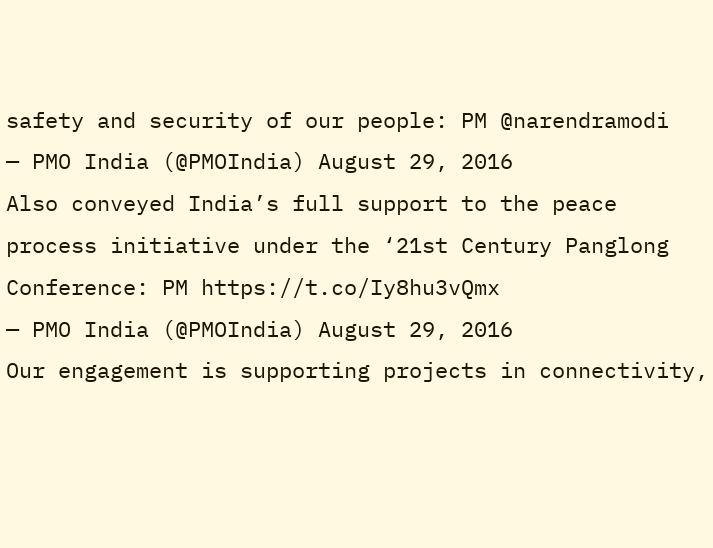safety and security of our people: PM @narendramodi
— PMO India (@PMOIndia) August 29, 2016
Also conveyed India’s full support to the peace process initiative under the ‘21st Century Panglong Conference: PM https://t.co/Iy8hu3vQmx
— PMO India (@PMOIndia) August 29, 2016
Our engagement is supporting projects in connectivity,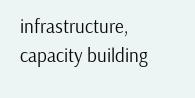infrastructure, capacity building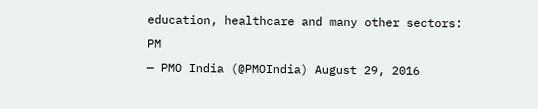education, healthcare and many other sectors: PM
— PMO India (@PMOIndia) August 29, 2016